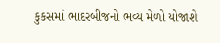કુકસમાં ભાદરબીજનો ભવ્ય મેળો યોજાશે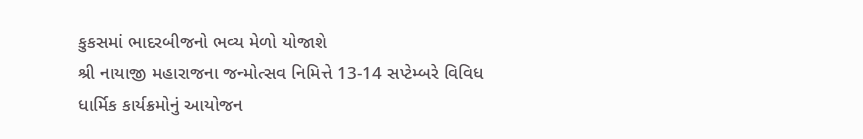કુકસમાં ભાદરબીજનો ભવ્ય મેળો યોજાશે
શ્રી નાયાજી મહારાજના જન્મોત્સવ નિમિત્તે 13-14 સપ્ટેમ્બરે વિવિધ ધાર્મિક કાર્યક્રમોનું આયોજન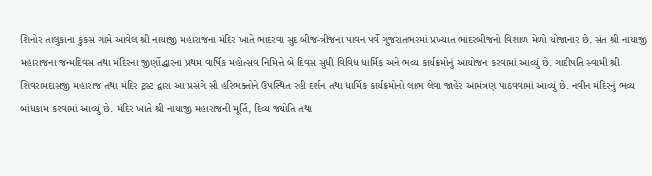શિનોર તાલુકાના કુકસ ગામે આવેલ શ્રી નાયાજી મહારાજના મંદિર ખાતે ભાદરવા સુદ બીજ-ત્રીજના પાવન પર્વે ગુજરાતભરમાં પ્રખ્યાત ભાદરબીજનો વિશાળ મેળો યોજાનાર છે. સંત શ્રી નાયાજી મહારાજના જન્મદિવસ તથા મંદિરના જીર્ણોદ્ધારના પ્રથમ વાર્ષિક મહોત્સવ નિમિત્તે બે દિવસ સુધી વિવિધ ધાર્મિક અને ભવ્ય કાર્યક્રમોનું આયોજન કરવામાં આવ્યું છે. ગાદીપતિ સ્વામી શ્રી શિવરામદાસજી મહારાજ તથા મંદિર ટ્રસ્ટ દ્વારા આ પ્રસંગે સૌ હરિભક્તોને ઉપસ્થિત રહી દર્શન તથા ધાર્મિક કાર્યક્રમોનો લાભ લેવા જાહેર આમંત્રણ પાઠવવામાં આવ્યું છે. નવીન મંદિરનું ભવ્ય બાંધકામ કરવામાં આવ્યું છે. મંદિર ખાતે શ્રી નાયાજી મહારાજની મૂર્તિ, દિવ્ય જ્યોતિ તથા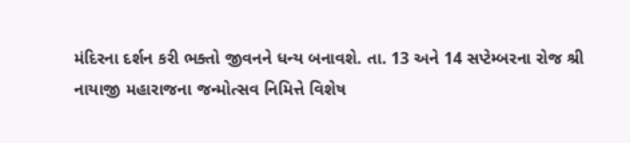મંદિરના દર્શન કરી ભક્તો જીવનને ધન્ય બનાવશે. તા. 13 અને 14 સપ્ટેમ્બરના રોજ શ્રી નાયાજી મહારાજના જન્મોત્સવ નિમિત્તે વિશેષ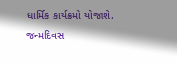ધાર્મિક કાર્યક્રમો યોજાશે. જન્મદિવસ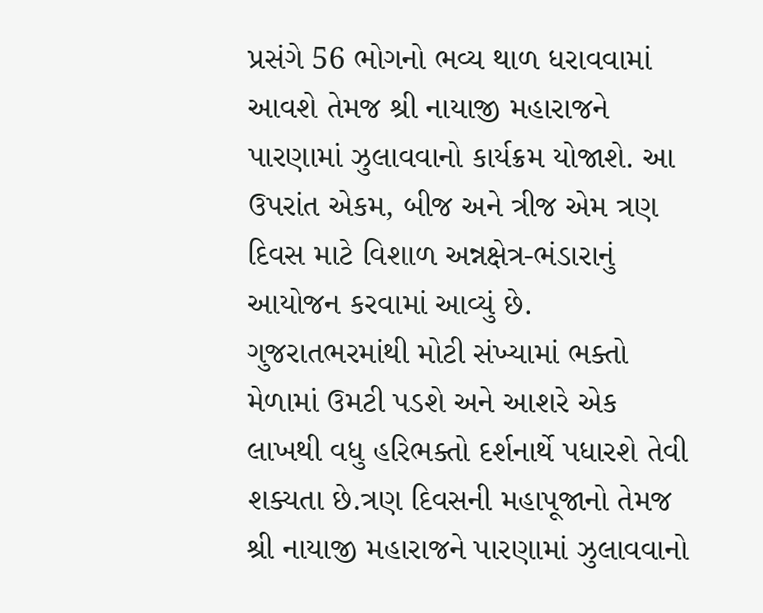પ્રસંગે 56 ભોગનો ભવ્ય થાળ ધરાવવામાં આવશે તેમજ શ્રી નાયાજી મહારાજને પારણામાં ઝુલાવવાનો કાર્યક્રમ યોજાશે. આ ઉપરાંત એકમ, બીજ અને ત્રીજ એમ ત્રણ દિવસ માટે વિશાળ અન્નક્ષેત્ર-ભંડારાનું આયોજન કરવામાં આવ્યું છે. ગુજરાતભરમાંથી મોટી સંખ્યામાં ભક્તો મેળામાં ઉમટી પડશે અને આશરે એક લાખથી વધુ હરિભક્તો દર્શનાર્થે પધારશે તેવી શક્યતા છે.ત્રણ દિવસની મહાપૂજાનો તેમજ શ્રી નાયાજી મહારાજને પારણામાં ઝુલાવવાનો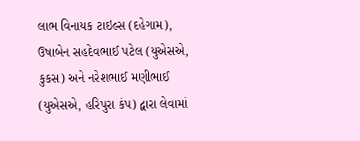લાભ વિનાયક ટાઇલ્સ (દહેગામ), ઉષાબેન સહદેવભાઈ પટેલ (યુએસએ, કુકસ) અને નરેશભાઈ મણીભાઈ (યુએસએ, હરિપુરા કંપ) દ્વારા લેવામાં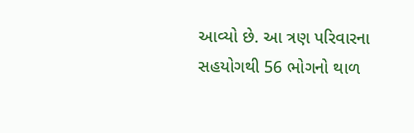આવ્યો છે. આ ત્રણ પરિવારના સહયોગથી 56 ભોગનો થાળ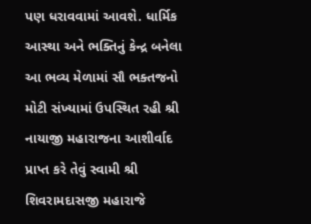પણ ધરાવવામાં આવશે. ધાર્મિક આસ્થા અને ભક્તિનું કેન્દ્ર બનેલા આ ભવ્ય મેળામાં સૌ ભક્તજનો મોટી સંખ્યામાં ઉપસ્થિત રહી શ્રી નાયાજી મહારાજના આશીર્વાદ પ્રાપ્ત કરે તેવું સ્વામી શ્રી શિવરામદાસજી મહારાજે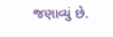જણાવ્યું છે.